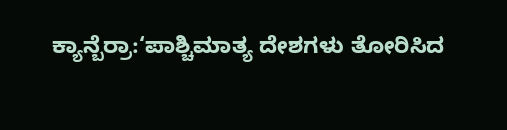ಕ್ಯಾನ್ಬೆರ್ರಾ:‘ಪಾಶ್ಚಿಮಾತ್ಯ ದೇಶಗಳು ತೋರಿಸಿದ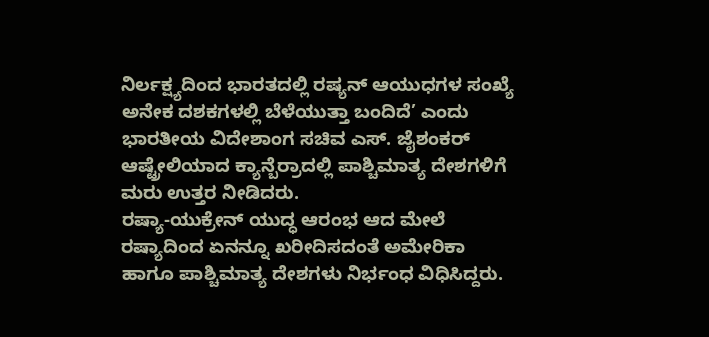ನಿರ್ಲಕ್ಷ್ಯದಿಂದ ಭಾರತದಲ್ಲಿ ರಷ್ಯನ್ ಆಯುಧಗಳ ಸಂಖ್ಯೆ ಅನೇಕ ದಶಕಗಳಲ್ಲಿ ಬೆಳೆಯುತ್ತಾ ಬಂದಿದೆ’ ಎಂದು ಭಾರತೀಯ ವಿದೇಶಾಂಗ ಸಚಿವ ಎಸ್. ಜೈಶಂಕರ್ ಆಷ್ಟ್ರೇಲಿಯಾದ ಕ್ಯಾನ್ಬೆರ್ರಾದಲ್ಲಿ ಪಾಶ್ಚಿಮಾತ್ಯ ದೇಶಗಳಿಗೆ ಮರು ಉತ್ತರ ನೀಡಿದರು.
ರಷ್ಯಾ-ಯುಕ್ರೇನ್ ಯುದ್ಧ ಆರಂಭ ಆದ ಮೇಲೆ ರಷ್ಯಾದಿಂದ ಏನನ್ನೂ ಖರೀದಿಸದಂತೆ ಅಮೇರಿಕಾ ಹಾಗೂ ಪಾಶ್ಚಿಮಾತ್ಯ ದೇಶಗಳು ನಿರ್ಭಂಧ ವಿಧಿಸಿದ್ದರು.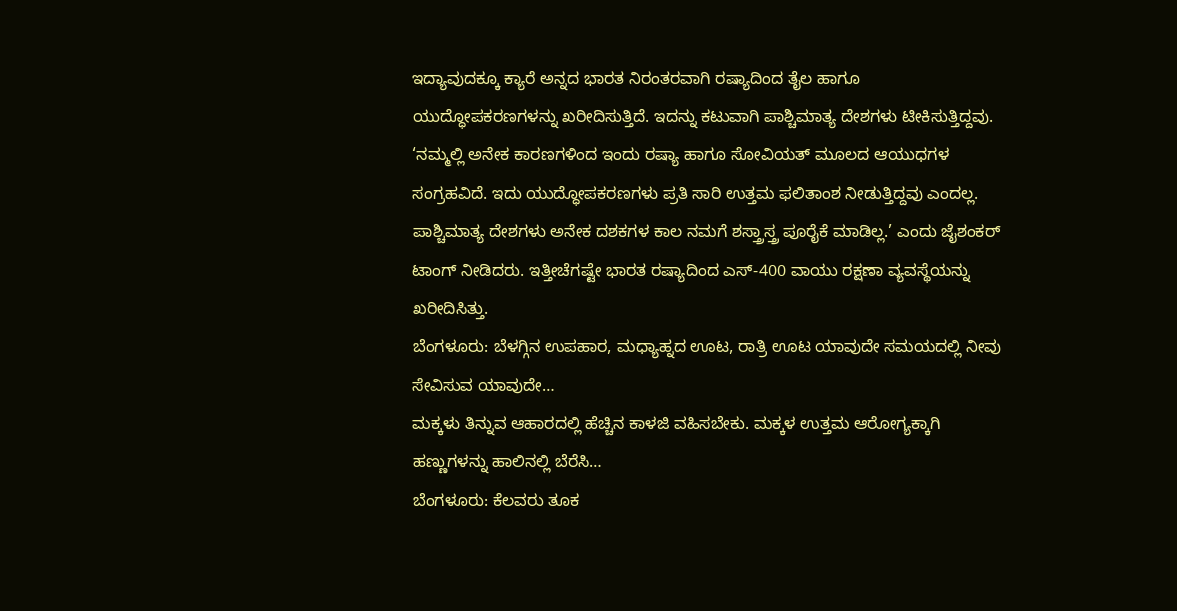ಇದ್ಯಾವುದಕ್ಕೂ ಕ್ಯಾರೆ ಅನ್ನದ ಭಾರತ ನಿರಂತರವಾಗಿ ರಷ್ಯಾದಿಂದ ತೈಲ ಹಾಗೂ ಯುದ್ಧೋಪಕರಣಗಳನ್ನು ಖರೀದಿಸುತ್ತಿದೆ. ಇದನ್ನು ಕಟುವಾಗಿ ಪಾಶ್ಚಿಮಾತ್ಯ ದೇಶಗಳು ಟೀಕಿಸುತ್ತಿದ್ದವು.
‘ನಮ್ಮಲ್ಲಿ ಅನೇಕ ಕಾರಣಗಳಿಂದ ಇಂದು ರಷ್ಯಾ ಹಾಗೂ ಸೋವಿಯತ್ ಮೂಲದ ಆಯುಧಗಳ ಸಂಗ್ರಹವಿದೆ. ಇದು ಯುದ್ಧೋಪಕರಣಗಳು ಪ್ರತಿ ಸಾರಿ ಉತ್ತಮ ಫಲಿತಾಂಶ ನೀಡುತ್ತಿದ್ದವು ಎಂದಲ್ಲ. ಪಾಶ್ಚಿಮಾತ್ಯ ದೇಶಗಳು ಅನೇಕ ದಶಕಗಳ ಕಾಲ ನಮಗೆ ಶಸ್ತ್ರಾಸ್ತ್ರ ಪೂರೈಕೆ ಮಾಡಿಲ್ಲ.’ ಎಂದು ಜೈಶಂಕರ್ ಟಾಂಗ್ ನೀಡಿದರು. ಇತ್ತೀಚೆಗಷ್ಟೇ ಭಾರತ ರಷ್ಯಾದಿಂದ ಎಸ್-400 ವಾಯು ರಕ್ಷಣಾ ವ್ಯವಸ್ಥೆಯನ್ನು ಖರೀದಿಸಿತ್ತು.
ಬೆಂಗಳೂರು: ಬೆಳಗ್ಗಿನ ಉಪಹಾರ, ಮಧ್ಯಾಹ್ನದ ಊಟ, ರಾತ್ರಿ ಊಟ ಯಾವುದೇ ಸಮಯದಲ್ಲಿ ನೀವು ಸೇವಿಸುವ ಯಾವುದೇ…
ಮಕ್ಕಳು ತಿನ್ನುವ ಆಹಾರದಲ್ಲಿ ಹೆಚ್ಚಿನ ಕಾಳಜಿ ವಹಿಸಬೇಕು. ಮಕ್ಕಳ ಉತ್ತಮ ಆರೋಗ್ಯಕ್ಕಾಗಿ ಹಣ್ಣುಗಳನ್ನು ಹಾಲಿನಲ್ಲಿ ಬೆರೆಸಿ…
ಬೆಂಗಳೂರು: ಕೆಲವರು ತೂಕ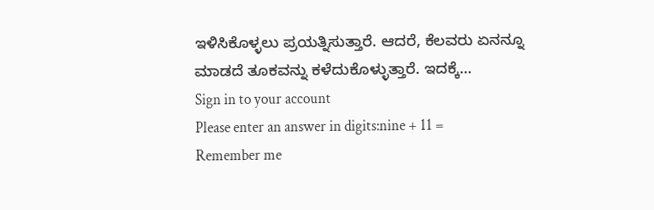ಇಳಿಸಿಕೊಳ್ಳಲು ಪ್ರಯತ್ನಿಸುತ್ತಾರೆ. ಆದರೆ, ಕೆಲವರು ಏನನ್ನೂ ಮಾಡದೆ ತೂಕವನ್ನು ಕಳೆದುಕೊಳ್ಳುತ್ತಾರೆ. ಇದಕ್ಕೆ…
Sign in to your account
Please enter an answer in digits:nine + 11 =
Remember me